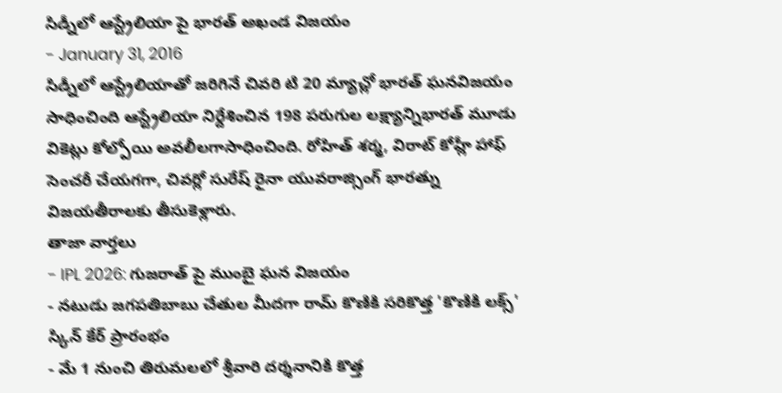సిడ్నీలో ఆస్ట్రేలియా పై భారత్ అఖండ విజయం
- January 31, 2016
సిడ్నీలో ఆస్ట్రేలియాతో జరిగినే చివరి టి 20 మ్యాచ్లో భారత్ ఘనవిజయం సాధించింది ఆస్ట్రేలియా నిర్దేశించిన 198 పరుగుల లక్ష్యాన్నిభారత్ మూడు వికెట్లు కోల్పోయి అవలీలగాసాధించింది. రోహిత్ శర్మ, విరాట్ కోహ్లీ హాఫ్ సెంచరీ చేయగగా, చివర్లో సురేష్ రైనా యువరాజ్సింగ్ భారత్ను విజయతీరాలకు తీసుకెళ్లారు.
తాజా వార్తలు
- IPL 2026: గుజరాత్ పై ముంబై ఘన విజయం
- నటుడు జగపతిబాబు చేతుల మీదగా రామ్ కొణికి సరికొత్త 'కొణికి లక్స్' స్కిన్ కేర్ ప్రారంభం
- మే 1 నుంచి తిరుమలలో శ్రీవారి దర్శనానికి కొత్త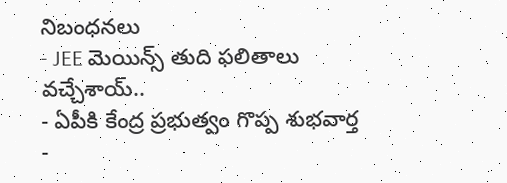నిబంధనలు
- JEE మెయిన్స్ తుది ఫలితాలు వచ్చేశాయ్..
- ఏపీకి కేంద్ర ప్రభుత్వం గొప్ప శుభవార్త
-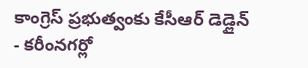కాంగ్రెస్ ప్రభుత్వంకు కేసీఆర్ డెడ్లైన్
- కరీంనగర్లో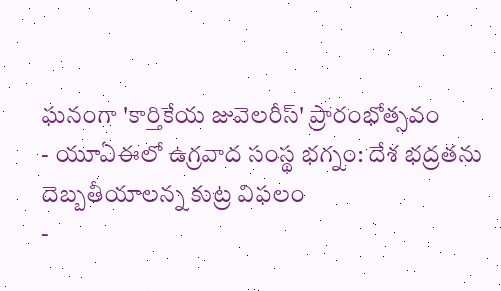ఘనంగా 'కార్తికేయ జువెలరీస్' ప్రారంభోత్సవం
- యూఏఈలో ఉగ్రవాద సంస్థ భగ్నం: దేశ భద్రతను దెబ్బతీయాలన్న కుట్ర విఫలం
-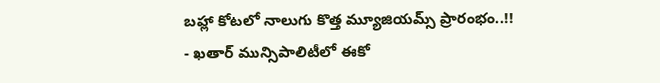బహ్లా కోటలో నాలుగు కొత్త మ్యూజియమ్స్ ప్రారంభం..!!
- ఖతార్ మున్సిపాలిటీలో ఈకో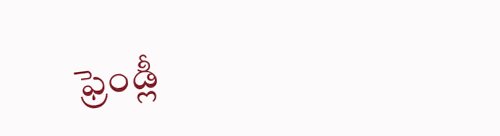ఫ్రెండ్లీ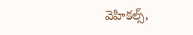వెహికల్స్,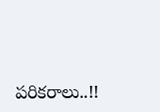పరికరాలు..!!